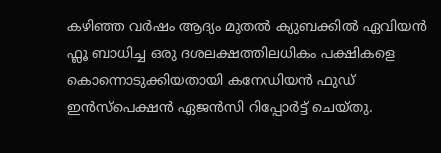കഴിഞ്ഞ വർഷം ആദ്യം മുതൽ ക്യുബക്കിൽ ഏവിയൻ ഫ്ലൂ ബാധിച്ച ഒരു ദശലക്ഷത്തിലധികം പക്ഷികളെ കൊന്നൊടുക്കിയതായി കനേഡിയൻ ഫുഡ് ഇൻസ്പെക്ഷൻ ഏജൻസി റിപ്പോർട്ട് ചെയ്തു.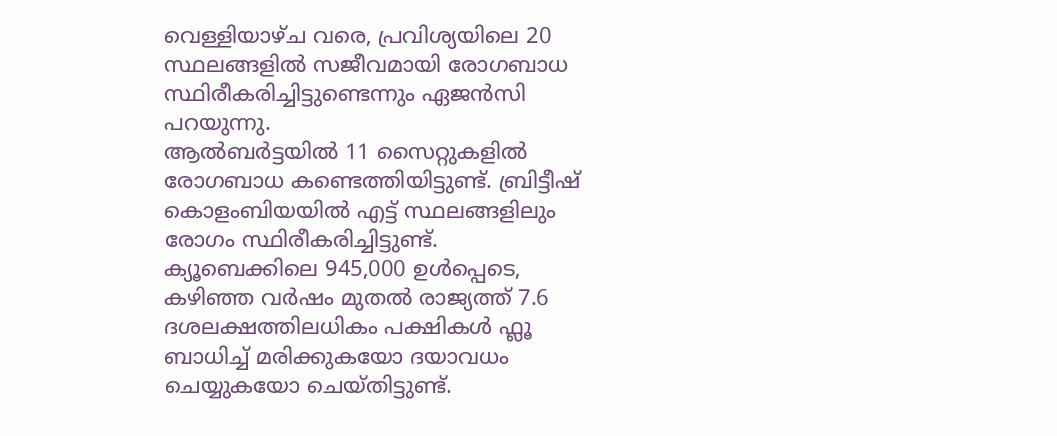വെള്ളിയാഴ്ച വരെ, പ്രവിശ്യയിലെ 20 സ്ഥലങ്ങളിൽ സജീവമായി രോഗബാധ സ്ഥിരീകരിച്ചിട്ടുണ്ടെന്നും ഏജൻസി പറയുന്നു.
ആൽബർട്ടയിൽ 11 സൈറ്റുകളിൽ രോഗബാധ കണ്ടെത്തിയിട്ടുണ്ട്. ബ്രിട്ടീഷ് കൊളംബിയയിൽ എട്ട് സ്ഥലങ്ങളിലും രോഗം സ്ഥിരീകരിച്ചിട്ടുണ്ട്. ക്യൂബെക്കിലെ 945,000 ഉൾപ്പെടെ, കഴിഞ്ഞ വർഷം മുതൽ രാജ്യത്ത് 7.6 ദശലക്ഷത്തിലധികം പക്ഷികൾ ഫ്ലൂ ബാധിച്ച് മരിക്കുകയോ ദയാവധം ചെയ്യുകയോ ചെയ്തിട്ടുണ്ട്.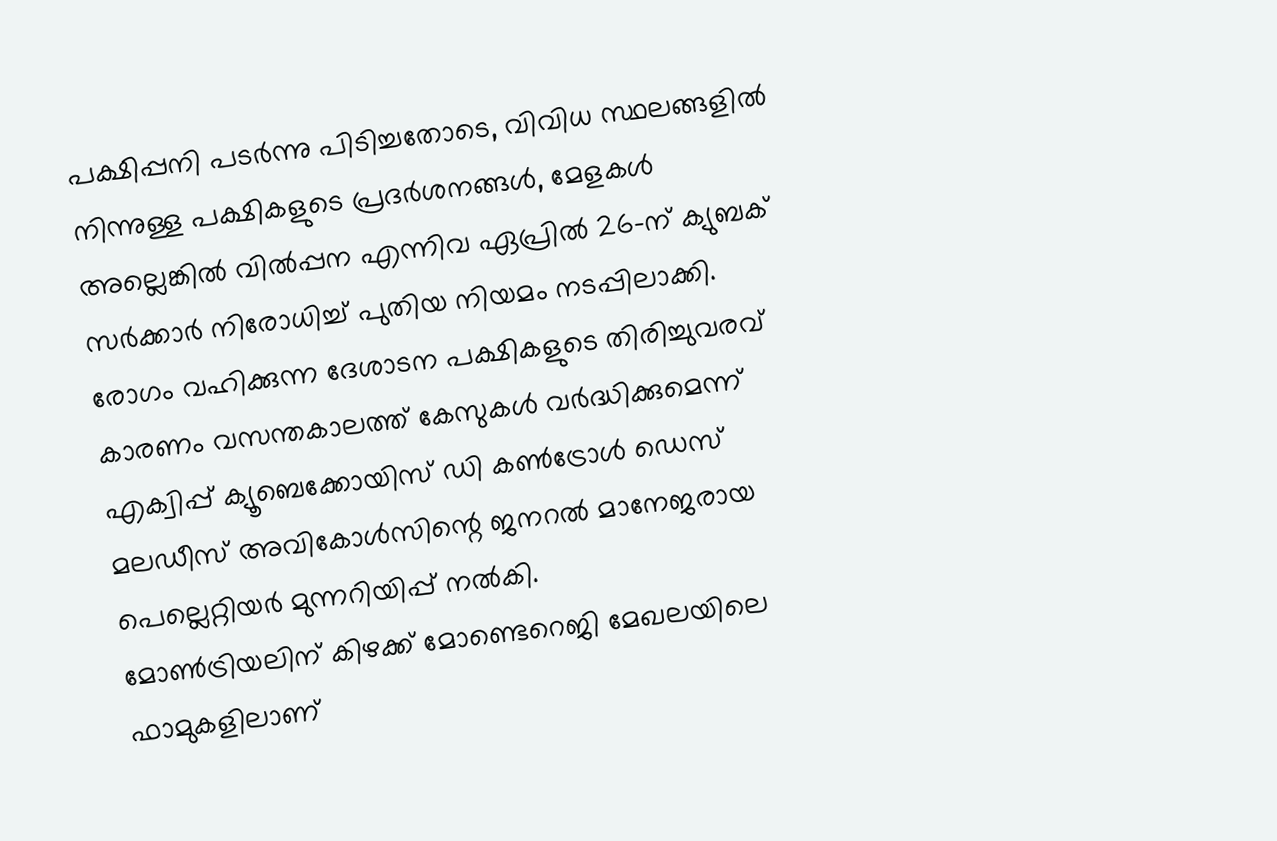പക്ഷിപ്പനി പടർന്നു പിടിച്ചതോടെ, വിവിധ സ്ഥലങ്ങളിൽ നിന്നുള്ള പക്ഷികളുടെ പ്രദർശനങ്ങൾ, മേളകൾ അല്ലെങ്കിൽ വിൽപ്പന എന്നിവ ഏപ്രിൽ 26-ന് ക്യുബക് സർക്കാർ നിരോധിച്ച് പുതിയ നിയമം നടപ്പിലാക്കി. രോഗം വഹിക്കുന്ന ദേശാടന പക്ഷികളുടെ തിരിച്ചുവരവ് കാരണം വസന്തകാലത്ത് കേസുകൾ വർദ്ധിക്കുമെന്ന് എക്വിപ്പ് ക്യൂബെക്കോയിസ് ഡി കൺട്രോൾ ഡെസ് മലഡീസ് അവികോൾസിന്റെ ജനറൽ മാനേജരായ പെല്ലെറ്റിയർ മുന്നറിയിപ്പ് നൽകി.
മോൺട്രിയലിന് കിഴക്ക് മോണ്ടെറെജി മേഖലയിലെ ഫാമുകളിലാണ്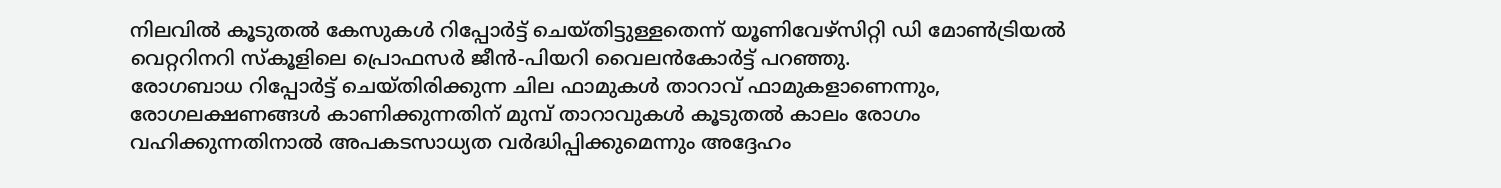നിലവിൽ കൂടുതൽ കേസുകൾ റിപ്പോർട്ട് ചെയ്തിട്ടുള്ളതെന്ന് യൂണിവേഴ്സിറ്റി ഡി മോൺട്രിയൽ വെറ്ററിനറി സ്കൂളിലെ പ്രൊഫസർ ജീൻ-പിയറി വൈലൻകോർട്ട് പറഞ്ഞു.
രോഗബാധ റിപ്പോർട്ട് ചെയ്തിരിക്കുന്ന ചില ഫാമുകൾ താറാവ് ഫാമുകളാണെന്നും, രോഗലക്ഷണങ്ങൾ കാണിക്കുന്നതിന് മുമ്പ് താറാവുകൾ കൂടുതൽ കാലം രോഗം വഹിക്കുന്നതിനാൽ അപകടസാധ്യത വർദ്ധിപ്പിക്കുമെന്നും അദ്ദേഹം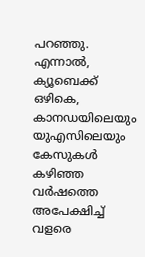പറഞ്ഞു. എന്നാൽ, ക്യൂബെക്ക് ഒഴികെ, കാനഡയിലെയും യുഎസിലെയും കേസുകൾ കഴിഞ്ഞ വർഷത്തെ അപേക്ഷിച്ച് വളരെ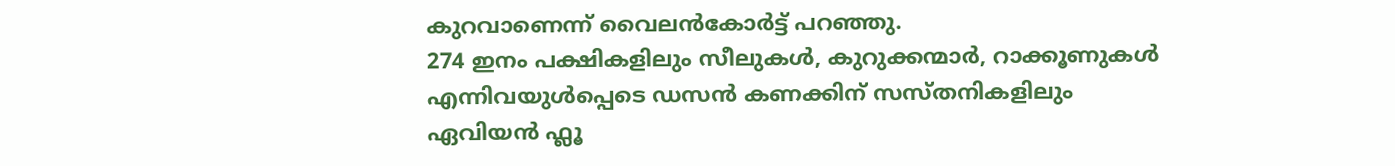കുറവാണെന്ന് വൈലൻകോർട്ട് പറഞ്ഞു.
274 ഇനം പക്ഷികളിലും സീലുകൾ, കുറുക്കന്മാർ, റാക്കൂണുകൾ എന്നിവയുൾപ്പെടെ ഡസൻ കണക്കിന് സസ്തനികളിലും ഏവിയൻ ഫ്ലൂ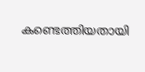കണ്ടെത്തിയതായി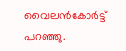വൈലൻകോർട്ട് പറഞ്ഞു.